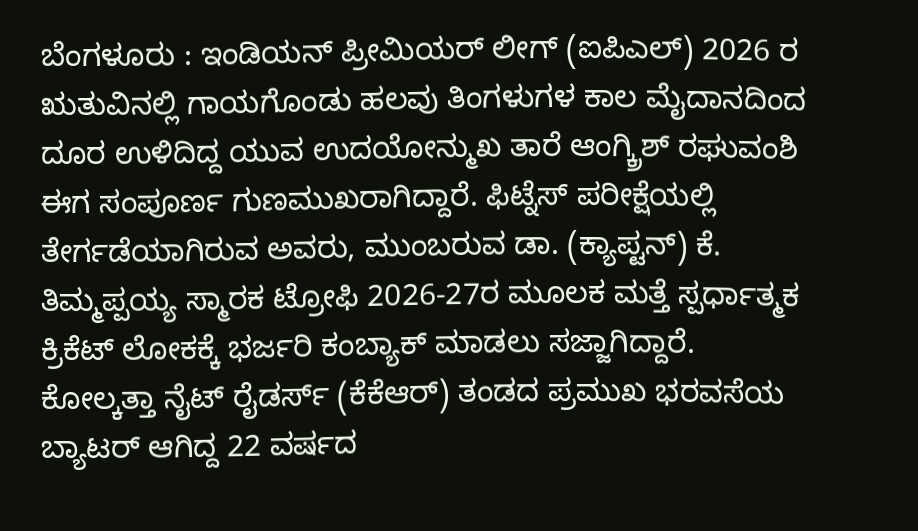ಬೆಂಗಳೂರು : ಇಂಡಿಯನ್ ಪ್ರೀಮಿಯರ್ ಲೀಗ್ (ಐಪಿಎಲ್) 2026 ರ ಋತುವಿನಲ್ಲಿ ಗಾಯಗೊಂಡು ಹಲವು ತಿಂಗಳುಗಳ ಕಾಲ ಮೈದಾನದಿಂದ ದೂರ ಉಳಿದಿದ್ದ ಯುವ ಉದಯೋನ್ಮುಖ ತಾರೆ ಆಂಗ್ಕ್ರಿಶ್ ರಘುವಂಶಿ ಈಗ ಸಂಪೂರ್ಣ ಗುಣಮುಖರಾಗಿದ್ದಾರೆ. ಫಿಟ್ನೆಸ್ ಪರೀಕ್ಷೆಯಲ್ಲಿ ತೇರ್ಗಡೆಯಾಗಿರುವ ಅವರು, ಮುಂಬರುವ ಡಾ. (ಕ್ಯಾಪ್ಟನ್) ಕೆ. ತಿಮ್ಮಪ್ಪಯ್ಯ ಸ್ಮಾರಕ ಟ್ರೋಫಿ 2026-27ರ ಮೂಲಕ ಮತ್ತೆ ಸ್ಪರ್ಧಾತ್ಮಕ ಕ್ರಿಕೆಟ್ ಲೋಕಕ್ಕೆ ಭರ್ಜರಿ ಕಂಬ್ಯಾಕ್ ಮಾಡಲು ಸಜ್ಜಾಗಿದ್ದಾರೆ.
ಕೋಲ್ಕತ್ತಾ ನೈಟ್ ರೈಡರ್ಸ್ (ಕೆಕೆಆರ್) ತಂಡದ ಪ್ರಮುಖ ಭರವಸೆಯ ಬ್ಯಾಟರ್ ಆಗಿದ್ದ 22 ವರ್ಷದ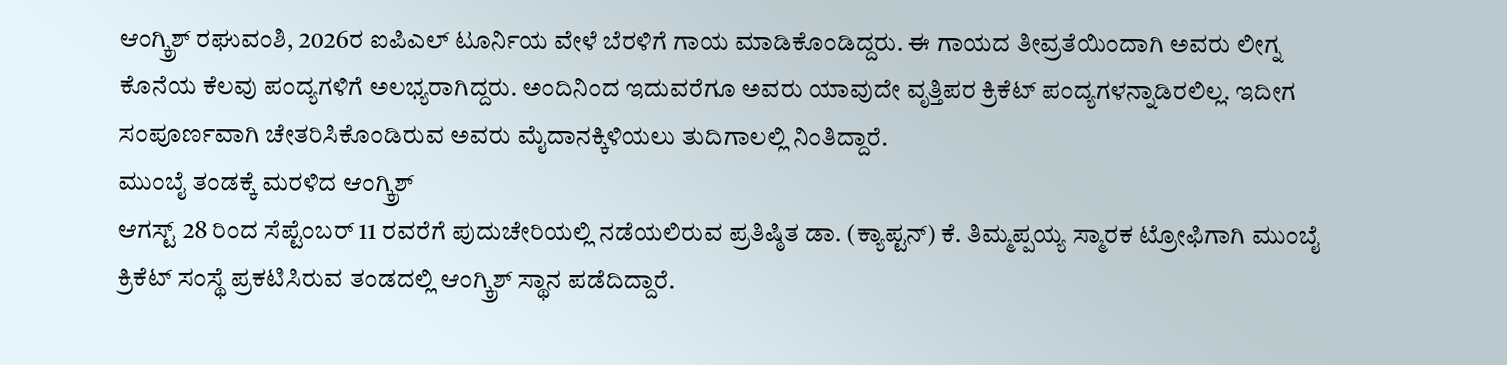ಆಂಗ್ಕ್ರಿಶ್ ರಘುವಂಶಿ, 2026ರ ಐಪಿಎಲ್ ಟೂರ್ನಿಯ ವೇಳೆ ಬೆರಳಿಗೆ ಗಾಯ ಮಾಡಿಕೊಂಡಿದ್ದರು. ಈ ಗಾಯದ ತೀವ್ರತೆಯಿಂದಾಗಿ ಅವರು ಲೀಗ್ನ ಕೊನೆಯ ಕೆಲವು ಪಂದ್ಯಗಳಿಗೆ ಅಲಭ್ಯರಾಗಿದ್ದರು. ಅಂದಿನಿಂದ ಇದುವರೆಗೂ ಅವರು ಯಾವುದೇ ವೃತ್ತಿಪರ ಕ್ರಿಕೆಟ್ ಪಂದ್ಯಗಳನ್ನಾಡಿರಲಿಲ್ಲ. ಇದೀಗ ಸಂಪೂರ್ಣವಾಗಿ ಚೇತರಿಸಿಕೊಂಡಿರುವ ಅವರು ಮೈದಾನಕ್ಕಿಳಿಯಲು ತುದಿಗಾಲಲ್ಲಿ ನಿಂತಿದ್ದಾರೆ.
ಮುಂಬೈ ತಂಡಕ್ಕೆ ಮರಳಿದ ಆಂಗ್ಕ್ರಿಶ್
ಆಗಸ್ಟ್ 28 ರಿಂದ ಸೆಪ್ಟೆಂಬರ್ 11 ರವರೆಗೆ ಪುದುಚೇರಿಯಲ್ಲಿ ನಡೆಯಲಿರುವ ಪ್ರತಿಷ್ಠಿತ ಡಾ. (ಕ್ಯಾಪ್ಟನ್) ಕೆ. ತಿಮ್ಮಪ್ಪಯ್ಯ ಸ್ಮಾರಕ ಟ್ರೋಫಿಗಾಗಿ ಮುಂಬೈ ಕ್ರಿಕೆಟ್ ಸಂಸ್ಥೆ ಪ್ರಕಟಿಸಿರುವ ತಂಡದಲ್ಲಿ ಆಂಗ್ಕ್ರಿಶ್ ಸ್ಥಾನ ಪಡೆದಿದ್ದಾರೆ.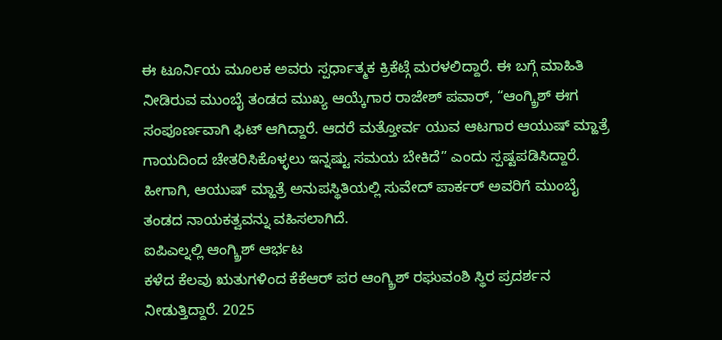ಈ ಟೂರ್ನಿಯ ಮೂಲಕ ಅವರು ಸ್ಪರ್ಧಾತ್ಮಕ ಕ್ರಿಕೆಟ್ಗೆ ಮರಳಲಿದ್ದಾರೆ. ಈ ಬಗ್ಗೆ ಮಾಹಿತಿ ನೀಡಿರುವ ಮುಂಬೈ ತಂಡದ ಮುಖ್ಯ ಆಯ್ಕೆಗಾರ ರಾಜೇಶ್ ಪವಾರ್, “ಆಂಗ್ಕ್ರಿಶ್ ಈಗ ಸಂಪೂರ್ಣವಾಗಿ ಫಿಟ್ ಆಗಿದ್ದಾರೆ. ಆದರೆ ಮತ್ತೋರ್ವ ಯುವ ಆಟಗಾರ ಆಯುಷ್ ಮ್ಹಾತ್ರೆ ಗಾಯದಿಂದ ಚೇತರಿಸಿಕೊಳ್ಳಲು ಇನ್ನಷ್ಟು ಸಮಯ ಬೇಕಿದೆ” ಎಂದು ಸ್ಪಷ್ಟಪಡಿಸಿದ್ದಾರೆ. ಹೀಗಾಗಿ, ಆಯುಷ್ ಮ್ಹಾತ್ರೆ ಅನುಪಸ್ಥಿತಿಯಲ್ಲಿ ಸುವೇದ್ ಪಾರ್ಕರ್ ಅವರಿಗೆ ಮುಂಬೈ ತಂಡದ ನಾಯಕತ್ವವನ್ನು ವಹಿಸಲಾಗಿದೆ.
ಐಪಿಎಲ್ನಲ್ಲಿ ಆಂಗ್ಕ್ರಿಶ್ ಆರ್ಭಟ
ಕಳೆದ ಕೆಲವು ಋತುಗಳಿಂದ ಕೆಕೆಆರ್ ಪರ ಆಂಗ್ಕ್ರಿಶ್ ರಘುವಂಶಿ ಸ್ಥಿರ ಪ್ರದರ್ಶನ ನೀಡುತ್ತಿದ್ದಾರೆ. 2025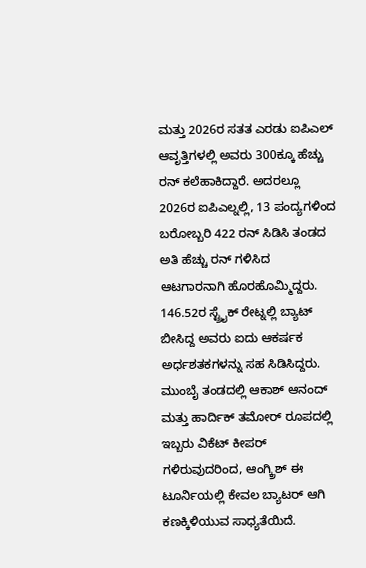ಮತ್ತು 2026ರ ಸತತ ಎರಡು ಐಪಿಎಲ್ ಆವೃತ್ತಿಗಳಲ್ಲಿ ಅವರು 300ಕ್ಕೂ ಹೆಚ್ಚು ರನ್ ಕಲೆಹಾಕಿದ್ದಾರೆ. ಅದರಲ್ಲೂ 2026ರ ಐಪಿಎಲ್ನಲ್ಲಿ, 13 ಪಂದ್ಯಗಳಿಂದ ಬರೋಬ್ಬರಿ 422 ರನ್ ಸಿಡಿಸಿ ತಂಡದ ಅತಿ ಹೆಚ್ಚು ರನ್ ಗಳಿಸಿದ ಆಟಗಾರನಾಗಿ ಹೊರಹೊಮ್ಮಿದ್ದರು. 146.52ರ ಸ್ಟ್ರೈಕ್ ರೇಟ್ನಲ್ಲಿ ಬ್ಯಾಟ್ ಬೀಸಿದ್ದ ಅವರು ಐದು ಆಕರ್ಷಕ ಅರ್ಧಶತಕಗಳನ್ನು ಸಹ ಸಿಡಿಸಿದ್ದರು. ಮುಂಬೈ ತಂಡದಲ್ಲಿ ಆಕಾಶ್ ಆನಂದ್ ಮತ್ತು ಹಾರ್ದಿಕ್ ತಮೋರ್ ರೂಪದಲ್ಲಿ ಇಬ್ಬರು ವಿಕೆಟ್ ಕೀಪರ್ ಗಳಿರುವುದರಿಂದ, ಆಂಗ್ಕ್ರಿಶ್ ಈ ಟೂರ್ನಿಯಲ್ಲಿ ಕೇವಲ ಬ್ಯಾಟರ್ ಆಗಿ ಕಣಕ್ಕಿಳಿಯುವ ಸಾಧ್ಯತೆಯಿದೆ.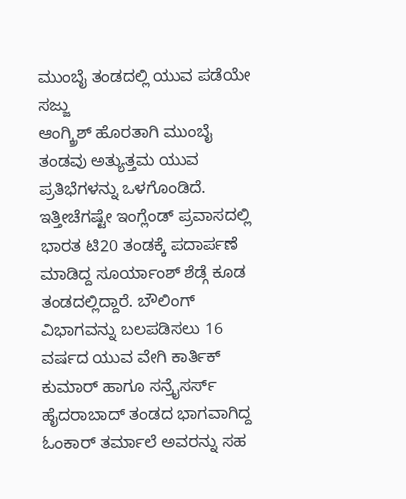ಮುಂಬೈ ತಂಡದಲ್ಲಿ ಯುವ ಪಡೆಯೇ ಸಜ್ಜು
ಆಂಗ್ಕ್ರಿಶ್ ಹೊರತಾಗಿ ಮುಂಬೈ ತಂಡವು ಅತ್ಯುತ್ತಮ ಯುವ ಪ್ರತಿಭೆಗಳನ್ನು ಒಳಗೊಂಡಿದೆ. ಇತ್ತೀಚೆಗಷ್ಟೇ ಇಂಗ್ಲೆಂಡ್ ಪ್ರವಾಸದಲ್ಲಿ ಭಾರತ ಟಿ20 ತಂಡಕ್ಕೆ ಪದಾರ್ಪಣೆ ಮಾಡಿದ್ದ ಸೂರ್ಯಾಂಶ್ ಶೆಡ್ಗೆ ಕೂಡ ತಂಡದಲ್ಲಿದ್ದಾರೆ. ಬೌಲಿಂಗ್ ವಿಭಾಗವನ್ನು ಬಲಪಡಿಸಲು 16 ವರ್ಷದ ಯುವ ವೇಗಿ ಕಾರ್ತಿಕ್ ಕುಮಾರ್ ಹಾಗೂ ಸನ್ರೈಸರ್ಸ್ ಹೈದರಾಬಾದ್ ತಂಡದ ಭಾಗವಾಗಿದ್ದ ಓಂಕಾರ್ ತರ್ಮಾಲೆ ಅವರನ್ನು ಸಹ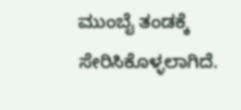ಮುಂಬೈ ತಂಡಕ್ಕೆ ಸೇರಿಸಿಕೊಳ್ಳಲಾಗಿದೆ.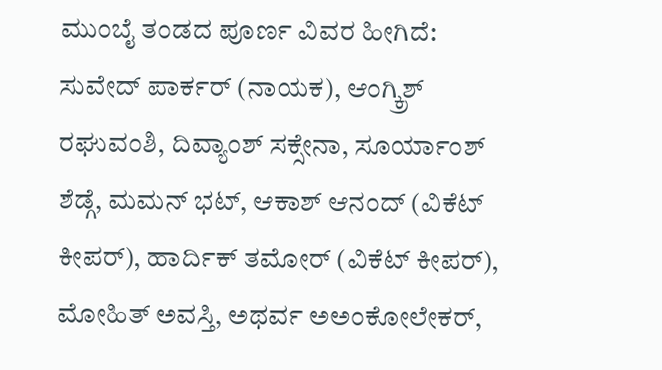ಮುಂಬೈ ತಂಡದ ಪೂರ್ಣ ವಿವರ ಹೀಗಿದೆ:
ಸುವೇದ್ ಪಾರ್ಕರ್ (ನಾಯಕ), ಆಂಗ್ಕ್ರಿಶ್ ರಘುವಂಶಿ, ದಿವ್ಯಾಂಶ್ ಸಕ್ಸೇನಾ, ಸೂರ್ಯಾಂಶ್ ಶೆಡ್ಗೆ, ಮಮನ್ ಭಟ್, ಆಕಾಶ್ ಆನಂದ್ (ವಿಕೆಟ್ ಕೀಪರ್), ಹಾರ್ದಿಕ್ ತಮೋರ್ (ವಿಕೆಟ್ ಕೀಪರ್), ಮೋಹಿತ್ ಅವಸ್ತಿ, ಅಥರ್ವ ಅಅಂಕೋಲೇಕರ್,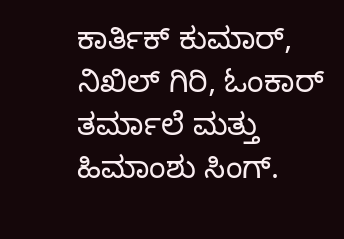ಕಾರ್ತಿಕ್ ಕುಮಾರ್, ನಿಖಿಲ್ ಗಿರಿ, ಓಂಕಾರ್ ತರ್ಮಾಲೆ ಮತ್ತು ಹಿಮಾಂಶು ಸಿಂಗ್.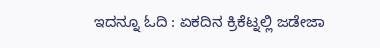ಇದನ್ನೂ ಓದಿ : ಏಕದಿನ ಕ್ರಿಕೆಟ್ನಲ್ಲಿ ಜಡೇಜಾ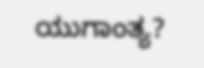ಯುಗಾಂತ್ಯ?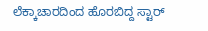ಲೆಕ್ಕಾಚಾರದಿಂದ ಹೊರಬಿದ್ದ ಸ್ಟಾರ್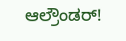ಆಲ್ರೌಂಡರ್!